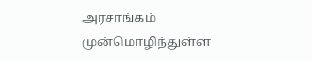அரசாங்கம் முன்மொழிந்துள்ள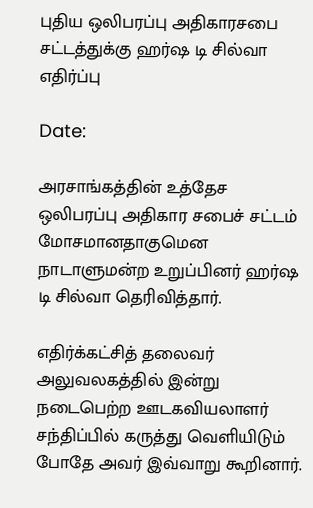புதிய ஒலிபரப்பு அதிகாரசபை சட்டத்துக்கு ஹர்ஷ டி சில்வா எதிர்ப்பு

Date:

அரசாங்கத்தின் உத்தேச ஒலிபரப்பு அதிகார சபைச் சட்டம் மோசமானதாகுமென நாடாளுமன்ற உறுப்பினர் ஹர்ஷ டி சில்வா தெரிவித்தார்.

எதிர்க்கட்சித் தலைவர் அலுவலகத்தில் இன்று நடைபெற்ற ஊடகவியலாளர் சந்திப்பில் கருத்து வெளியிடும் போதே அவர் இவ்வாறு கூறினார்.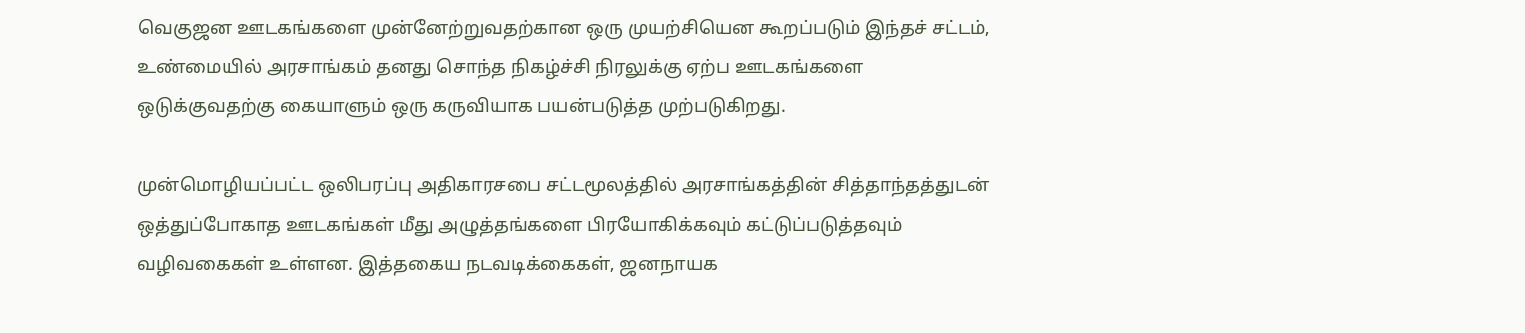வெகுஜன ஊடகங்களை முன்னேற்றுவதற்கான ஒரு முயற்சியென கூறப்படும் இந்தச் சட்டம், உண்மையில் அரசாங்கம் தனது சொந்த நிகழ்ச்சி நிரலுக்கு ஏற்ப ஊடகங்களை ஒடுக்குவதற்கு கையாளும் ஒரு கருவியாக பயன்படுத்த முற்படுகிறது.

முன்மொழியப்பட்ட ஒலிபரப்பு அதிகாரசபை சட்டமூலத்தில் அரசாங்கத்தின் சித்தாந்தத்துடன் ஒத்துப்போகாத ஊடகங்கள் மீது அழுத்தங்களை பிரயோகிக்கவும் கட்டுப்படுத்தவும் வழிவகைகள் உள்ளன. இத்தகைய நடவடிக்கைகள், ஜனநாயக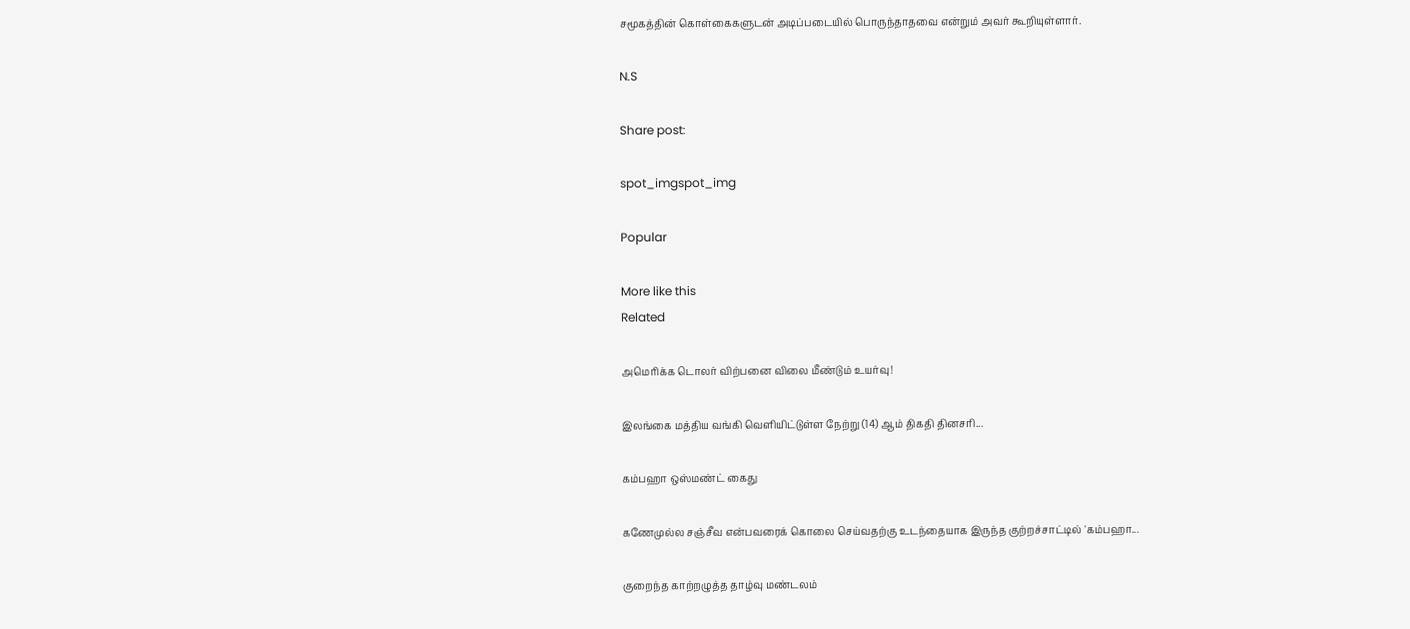சமூகத்தின் கொள்கைகளுடன் அடிப்படையில் பொருந்தாதவை என்றும் அவர் கூறியுள்ளார்.

N.S

Share post:

spot_imgspot_img

Popular

More like this
Related

அமெரிக்க டொலர் விற்பனை விலை மீண்டும் உயர்வு!

இலங்கை மத்திய வங்கி வெளியிட்டுள்ள நேற்று (14) ஆம் திகதி தினசரி...

கம்பஹா ஒஸ்மண்ட் கைது

கணேமுல்ல சஞ்சீவ என்பவரைக் கொலை செய்வதற்கு உடந்தையாக இருந்த குற்றச்சாட்டில் 'கம்பஹா...

குறைந்த காற்றழுத்த தாழ்வு மண்டலம்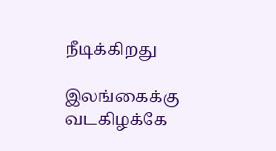நீடிக்கிறது

இலங்கைக்கு வடகிழக்கே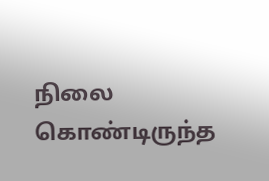நிலை கொண்டிருந்த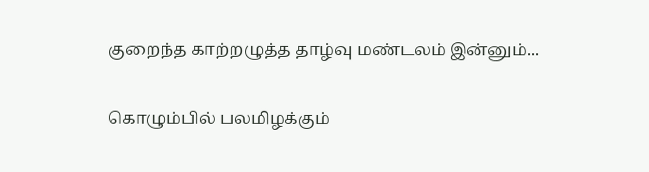குறைந்த காற்றழுத்த தாழ்வு மண்டலம் இன்னும்...

கொழும்பில் பலமிழக்கும்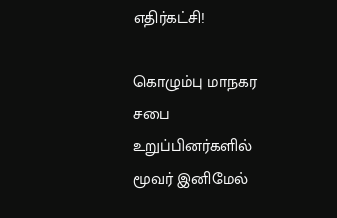எதிர்கட்சி!

கொழும்பு மாநகர சபை உறுப்பினர்களில் மூவர் இனிமேல்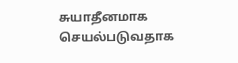சுயாதீனமாக செயல்படுவதாக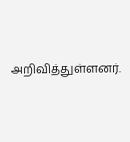அறிவித்துள்ளனர்.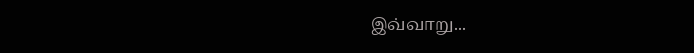இவ்வாறு...